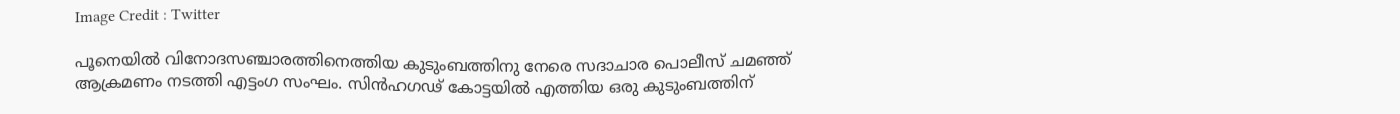Image Credit : Twitter

പൂനെയില്‍ വിനോദസഞ്ചാരത്തിനെത്തിയ കുടുംബത്തിനു നേരെ സദാചാര പൊലീസ് ചമഞ്ഞ് ആക്രമണം നടത്തി എട്ടംഗ സംഘം. സിൻഹഗഢ്‌ കോട്ടയിൽ എത്തിയ ഒരു കുടുംബത്തിന്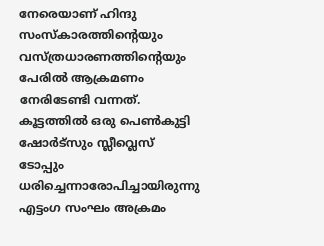നേരെയാണ് ഹിന്ദു സംസ്കാരത്തിന്‍റെയും വസ്ത്രധാരണത്തിന്‍റെയും പേരില്‍ ആക്രമണം നേരിടേണ്ടി വന്നത്. കൂട്ടത്തില്‍ ഒരു പെണ്‍കുട്ടി ഷോര്‍ട്സും സ്ലീവ്ലെസ് ടോപ്പും ധരിച്ചെന്നാരോപിച്ചായിരുന്നു എട്ടംഗ സംഘം അക്രമം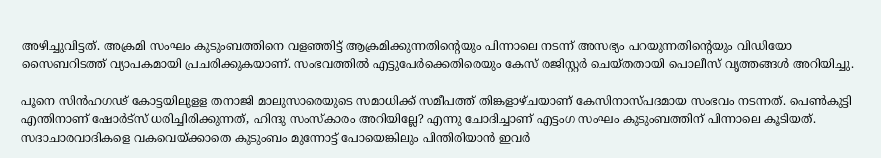അഴിച്ചുവിട്ടത്. അക്രമി സംഘം കുടുംബത്തിനെ വളഞ്ഞിട്ട് ആക്രമിക്കുന്നതിന്‍റെയും പിന്നാലെ നടന്ന് അസഭ്യം പറയുന്നതിന്‍റെയും വിഡിയോ സൈബറിടത്ത് വ്യാപകമായി പ്രചരിക്കുകയാണ്. സംഭവത്തില്‍ എട്ടുപേര്‍ക്കെതിരെയും കേസ് രജിസ്റ്റര്‍ ചെയ്തതായി പൊലീസ് വൃത്തങ്ങള്‍ അറിയിച്ചു.

പൂനെ സിൻഹഗഢ്‌ കോട്ടയിലുളള തനാജി മാലുസാരെയുടെ സമാധിക്ക് സമീപത്ത് തിങ്കളാഴ്ചയാണ് കേസിനാസ്പദമായ സംഭവം നടന്നത്. പെണ്‍കുട്ടി എന്തിനാണ് ഷോര്‍ട്സ് ധരിച്ചിരിക്കുന്നത്, ഹിന്ദു സംസ്കാരം അറിയില്ലേ? എന്നു ചോദിച്ചാണ് എട്ടംഗ സംഘം കുടുംബത്തിന് പിന്നാലെ കൂടിയത്. സദാചാരവാദികളെ വകവെയ്ക്കാതെ കുടുംബം മുന്നോട്ട് പോയെങ്കിലും പിന്തിരിയാന്‍ ഇവര്‍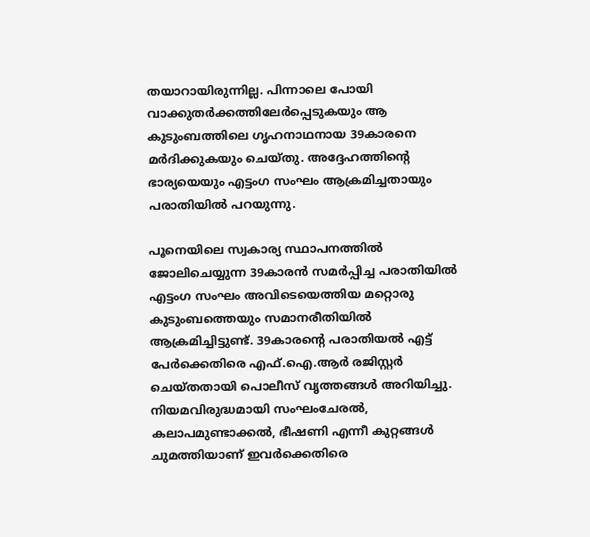തയാറായിരുന്നില്ല. പിന്നാലെ പോയി വാക്കുതര്‍ക്കത്തിലേര്‍പ്പെടുകയും ആ കുടുംബത്തിലെ ഗൃഹനാഥനായ 39കാരനെ മര്‍ദിക്കുകയും ചെയ്തു. അദ്ദേഹത്തിന്‍റെ ഭാര്യയെയും എട്ടംഗ സംഘം ആക്രമിച്ചതായും പരാതിയില്‍ പറയുന്നു.

പൂനെയിലെ സ്വകാര്യ സ്ഥാപനത്തിൽ ജോലിചെയ്യുന്ന 39കാരൻ സമർപ്പിച്ച പരാതിയിൽ എട്ടംഗ സംഘം അവിടെയെത്തിയ മറ്റൊരു കുടുംബത്തെയും സമാനരീതിയില്‍ ആക്രമിച്ചിട്ടുണ്ട്. 39കാരന്‍റെ പരാതിയല്‍ എട്ട് പേർക്കെതിരെ എഫ്.ഐ.ആർ രജിസ്റ്റർ ചെയ്തതായി പൊലീസ് വൃത്തങ്ങള്‍ അറിയിച്ചു. നിയമവിരുദ്ധമായി സംഘംചേരൽ, കലാപമുണ്ടാക്കൽ, ഭീഷണി എന്നീ കുറ്റങ്ങൾ ചുമത്തിയാണ് ഇവര്‍ക്കെതിരെ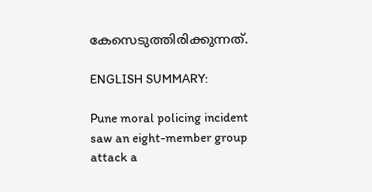കേസെടുത്തിരിക്കുന്നത്.

ENGLISH SUMMARY:

Pune moral policing incident saw an eight-member group attack a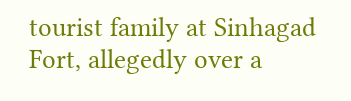tourist family at Sinhagad Fort, allegedly over a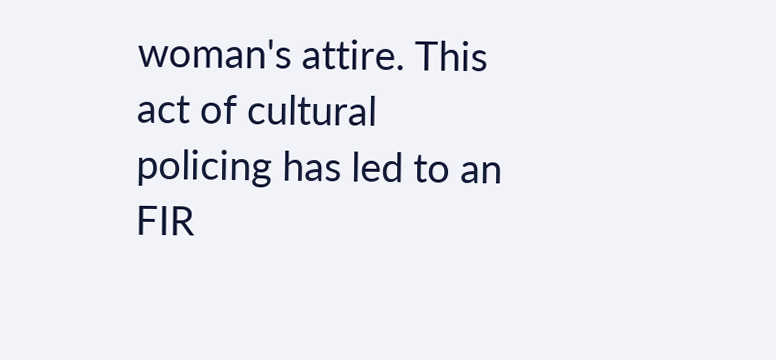woman's attire. This act of cultural policing has led to an FIR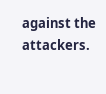against the attackers.